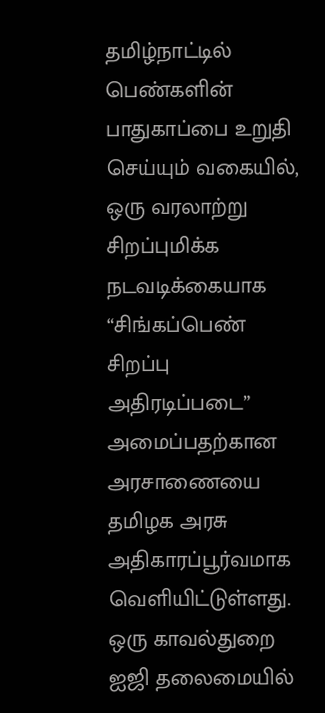தமிழ்நாட்டில் பெண்களின் பாதுகாப்பை உறுதி செய்யும் வகையில், ஒரு வரலாற்று சிறப்புமிக்க நடவடிக்கையாக “சிங்கப்பெண் சிறப்பு அதிரடிப்படை” அமைப்பதற்கான அரசாணையை தமிழக அரசு அதிகாரப்பூர்வமாக வெளியிட்டுள்ளது. ஒரு காவல்துறை ஐஜி தலைமையில்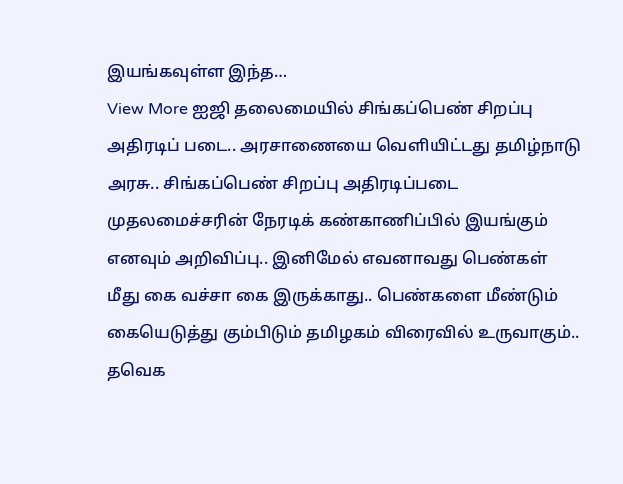இயங்கவுள்ள இந்த…
View More ஐஜி தலைமையில் சிங்கப்பெண் சிறப்பு அதிரடிப் படை.. அரசாணையை வெளியிட்டது தமிழ்நாடு அரசு.. சிங்கப்பெண் சிறப்பு அதிரடிப்படை முதலமைச்சரின் நேரடிக் கண்காணிப்பில் இயங்கும் எனவும் அறிவிப்பு.. இனிமேல் எவனாவது பெண்கள் மீது கை வச்சா கை இருக்காது.. பெண்களை மீண்டும் கையெடுத்து கும்பிடும் தமிழகம் விரைவில் உருவாகும்.. தவெக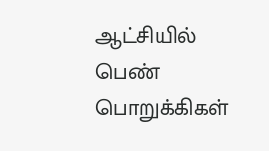ஆட்சியில் பெண் பொறுக்கிகள்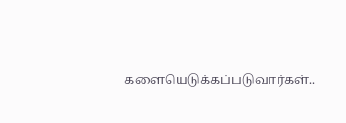களையெடுக்கப்படுவார்கள்..